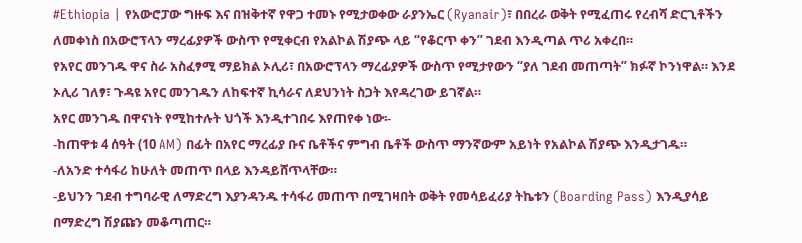#Ethiopia | የአውሮፓው ግዙፍ እና በዝቅተኛ የዋጋ ተመኑ የሚታወቀው ራያንኤር (Ryanair)፣ በበረራ ወቅት የሚፈጠሩ የረብሻ ድርጊቶችን ለመቀነስ በአውሮፕላን ማረፊያዎች ውስጥ የሚቀርብ የአልኮል ሽያጭ ላይ “የቆርጥ ቀን” ገደብ እንዲጣል ጥሪ አቀረበ።
የአየር መንገዱ ዋና ስራ አስፈፃሚ ማይክል ኦሊሪ፣ በአውሮፕላን ማረፊያዎች ውስጥ የሚታየውን “ያለ ገደብ መጠጣት” ክፉኛ ኮንነዋል። እንደ ኦሊሪ ገለፃ፣ ጉዳዩ አየር መንገዱን ለከፍተኛ ኪሳራና ለደህንነት ስጋት እየዳረገው ይገኛል።
አየር መንገዱ በዋናነት የሚከተሉት ህጎች እንዲተገበሩ እየጠየቀ ነው፡-
-ከጠዋቱ 4 ሰዓት (10 AM) በፊት በአየር ማረፊያ ቡና ቤቶችና ምግብ ቤቶች ውስጥ ማንኛውም አይነት የአልኮል ሽያጭ እንዲታገዱ።
-ለአንድ ተሳፋሪ ከሁለት መጠጥ በላይ እንዳይሸጥላቸው።
-ይህንን ገደብ ተግባራዊ ለማድረግ እያንዳንዱ ተሳፋሪ መጠጥ በሚገዛበት ወቅት የመሳይፈሪያ ትኬቱን (Boarding Pass) እንዲያሳይ በማድረግ ሽያጩን መቆጣጠር።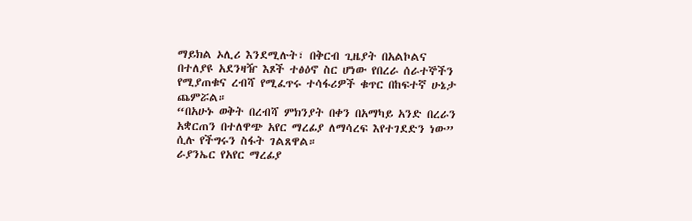ማይክል ኦሊሪ እንደሚሉት፣ በቅርብ ጊዜያት በአልኮልና በተለያዩ አደንዛዥ እጾች ተፅዕኖ ስር ሆነው የበረራ ሰራተኞችን የሚያጠቁና ረብሻ የሚፈጥሩ ተሳፋሪዎች ቁጥር በከፍተኛ ሁኔታ ጨምሯል።
“በአሁኑ ወቅት በረብሻ ምክንያት በቀን በአማካይ አንድ በረራን አቋርጠን በተለዋጭ አየር ማረፊያ ለማሳረፍ እየተገደድን ነው” ሲሉ የችግሩን ስፋት ገልጸዋል።
ራያንኤር የአየር ማረፊያ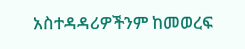አስተዳዳሪዎችንም ከመወረፍ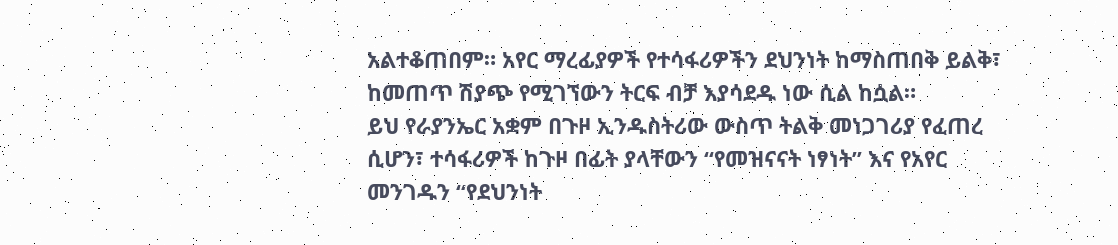አልተቆጠበም። አየር ማረፊያዎች የተሳፋሪዎችን ደህንነት ከማስጠበቅ ይልቅ፣ ከመጠጥ ሽያጭ የሚገኘውን ትርፍ ብቻ እያሳደዱ ነው ሲል ከሷል።
ይህ የራያንኤር አቋም በጉዞ ኢንዱስትሪው ውስጥ ትልቅ መነጋገሪያ የፈጠረ ሲሆን፣ ተሳፋሪዎች ከጉዞ በፊት ያላቸውን “የመዝናናት ነፃነት” እና የአየር መንገዱን “የደህንነት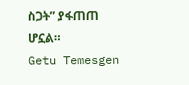ስጋት” ያፋጠጠ ሆኗል።
Getu Temesgen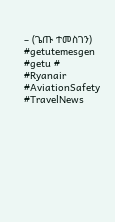– (ጌጡ ተመስገን)
#getutemesgen #getu #
#Ryanair #AviationSafety #TravelNews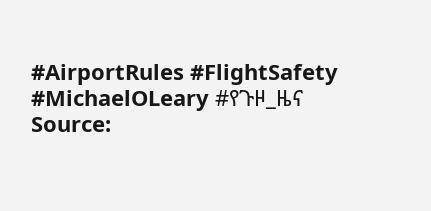#AirportRules #FlightSafety #MichaelOLeary #የጉዞ_ዜና
Source: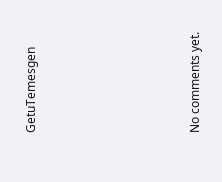GetuTemesgen









No comments yet.